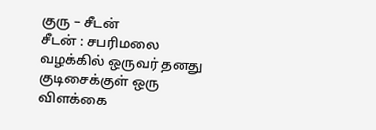குரு – சீடன்
சீடன் : சபரிமலை வழக்கில் ஒருவர் தனது குடிசைக்குள் ஒரு விளக்கை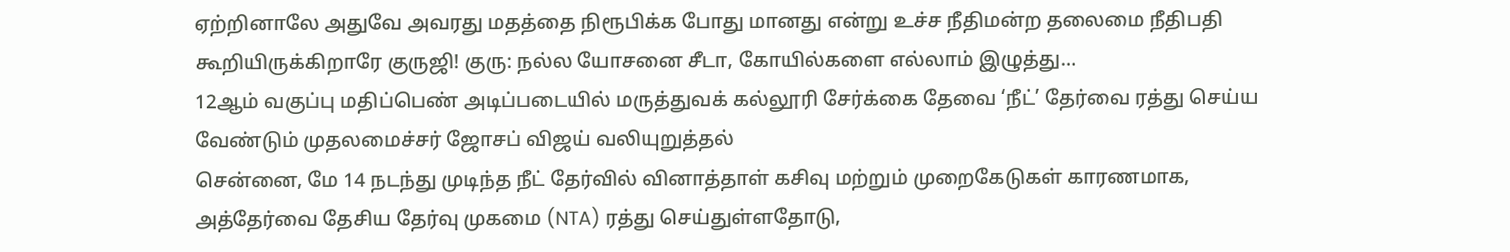ஏற்றினாலே அதுவே அவரது மதத்தை நிரூபிக்க போது மானது என்று உச்ச நீதிமன்ற தலைமை நீதிபதி கூறியிருக்கிறாரே குருஜி! குரு: நல்ல யோசனை சீடா, கோயில்களை எல்லாம் இழுத்து…
12ஆம் வகுப்பு மதிப்பெண் அடிப்படையில் மருத்துவக் கல்லூரி சேர்க்கை தேவை ‘நீட்’ தேர்வை ரத்து செய்ய வேண்டும் முதலமைச்சர் ஜோசப் விஜய் வலியுறுத்தல்
சென்னை, மே 14 நடந்து முடிந்த நீட் தேர்வில் வினாத்தாள் கசிவு மற்றும் முறைகேடுகள் காரணமாக, அத்தேர்வை தேசிய தேர்வு முகமை (NTA) ரத்து செய்துள்ளதோடு,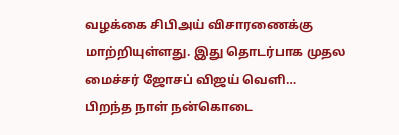வழக்கை சிபிஅய் விசாரணைக்கு மாற்றியுள்ளது. இது தொடர்பாக முதல மைச்சர் ஜோசப் விஜய் வெளி…
பிறந்த நாள் நன்கொடை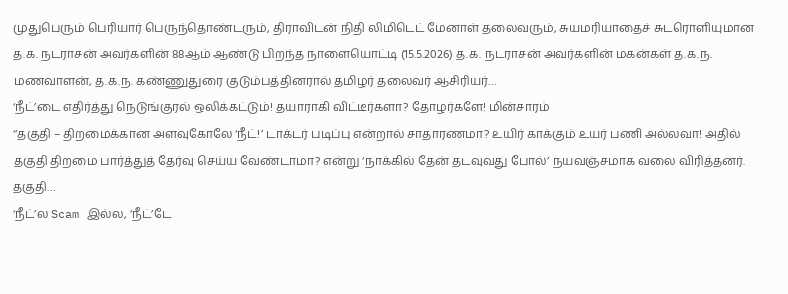முதுபெரும் பெரியார் பெருந்தொண்டரும், திராவிடன் நிதி லிமிடெட் மேனாள் தலைவரும், சுயமரியாதைச் சுடரொளியுமான த.க. நடராசன் அவர்களின் 88ஆம் ஆண்டு பிறந்த நாளையொட்டி (15.5.2026) த.க. நடராசன் அவர்களின் மகன்கள் த.க.ந. மணவாளன், த.க.ந. கண்ணுதுரை குடும்பத்தினரால் தமிழர் தலைவர் ஆசிரியர்…
‘நீட்’டை எதிர்த்து நெடுங்குரல் ஒலிக்கட்டும்! தயாராகி விட்டீர்களா? தோழர்களே! மின்சாரம்
‘‘தகுதி – திறமைக்கான அளவுகோலே ‘நீட்!’ டாக்டர் படிப்பு என்றால் சாதாரணமா? உயிர் காக்கும் உயர் பணி அல்லவா! அதில் தகுதி திறமை பார்த்துத் தேர்வு செய்ய வேண்டாமா? என்று ‘நாக்கில் தேன் தடவுவது போல்’ நயவஞ்சமாக வலை விரித்தனர். தகுதி…
‘நீட்’ல Scam இல்ல, ‘நீட்’டே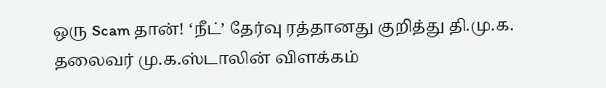ஒரு Scam தான்! ‘நீட்’ தேர்வு ரத்தானது குறித்து தி.மு.க. தலைவர் மு.க.ஸ்டாலின் விளக்கம்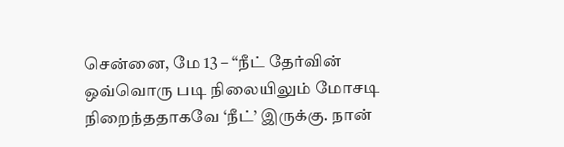சென்னை, மே 13 – ‘‘நீட் தேர்வின் ஒவ்வொரு படி நிலையிலும் மோசடி நிறைந்ததாகவே ‘நீட்’ இருக்கு. நான்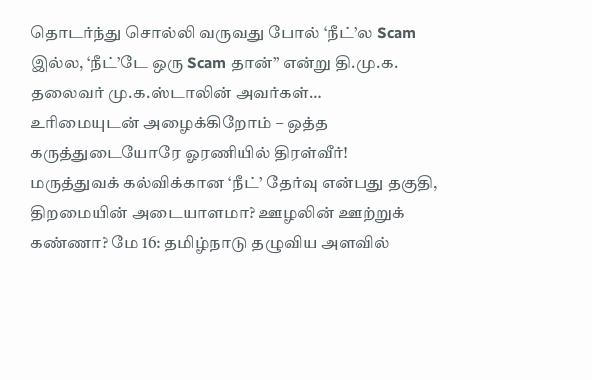தொடர்ந்து சொல்லி வருவது போல் ‘நீட்’ல Scam இல்ல, ‘நீட்’டே ஒரு Scam தான்’’ என்று தி.மு.க. தலைவர் மு.க.ஸ்டாலின் அவர்கள்…
உரிமையுடன் அழைக்கிறோம் – ஒத்த கருத்துடையோரே ஓரணியில் திரள்வீர்!
மருத்துவக் கல்விக்கான ‘நீட்’ தேர்வு என்பது தகுதி, திறமையின் அடையாளமா? ஊழலின் ஊற்றுக் கண்ணா? மே 16: தமிழ்நாடு தழுவிய அளவில்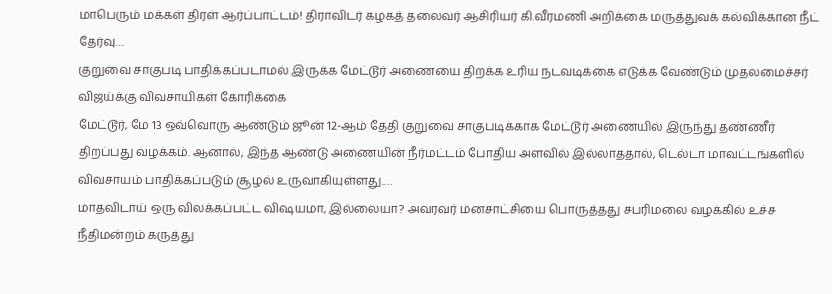மாபெரும் மக்கள் திரள் ஆர்ப்பாட்டம்! திராவிடர் கழகத் தலைவர் ஆசிரியர் கி.வீரமணி அறிக்கை மருத்துவக் கல்விக்கான நீட் தேர்வு…
குறுவை சாகுபடி பாதிக்கப்படாமல் இருக்க மேட்டூர் அணையை திறக்க உரிய நடவடிக்கை எடுக்க வேண்டும் முதலமைச்சர் விஜய்க்கு விவசாயிகள் கோரிக்கை
மேட்டூர், மே 13 ஒவ்வொரு ஆண்டும் ஜூன் 12-ஆம் தேதி குறுவை சாகுபடிக்காக மேட்டூர் அணையில் இருந்து தண்ணீர் திறப்பது வழக்கம். ஆனால், இந்த ஆண்டு அணையின் நீர்மட்டம் போதிய அளவில் இல்லாததால், டெல்டா மாவட்டங்களில் விவசாயம் பாதிக்கப்படும் சூழல் உருவாகியுள்ளது.…
மாதவிடாய் ஒரு விலக்கப்பட்ட விஷயமா, இல்லையா? அவரவர் மனசாட்சியை பொருத்தது சபரிமலை வழக்கில் உச்ச நீதிமன்றம் கருத்து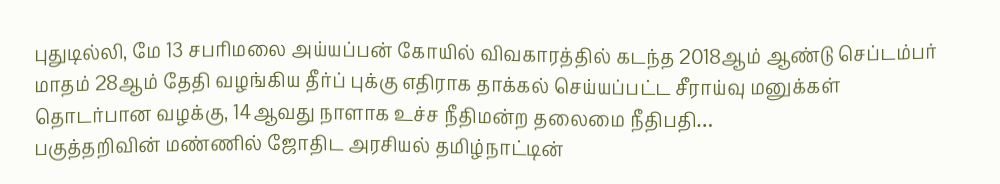புதுடில்லி, மே 13 சபரிமலை அய்யப்பன் கோயில் விவகாரத்தில் கடந்த 2018ஆம் ஆண்டு செப்டம்பர் மாதம் 28ஆம் தேதி வழங்கிய தீர்ப் புக்கு எதிராக தாக்கல் செய்யப்பட்ட சீராய்வு மனுக்கள் தொடர்பான வழக்கு, 14ஆவது நாளாக உச்ச நீதிமன்ற தலைமை நீதிபதி…
பகுத்தறிவின் மண்ணில் ஜோதிட அரசியல் தமிழ்நாட்டின்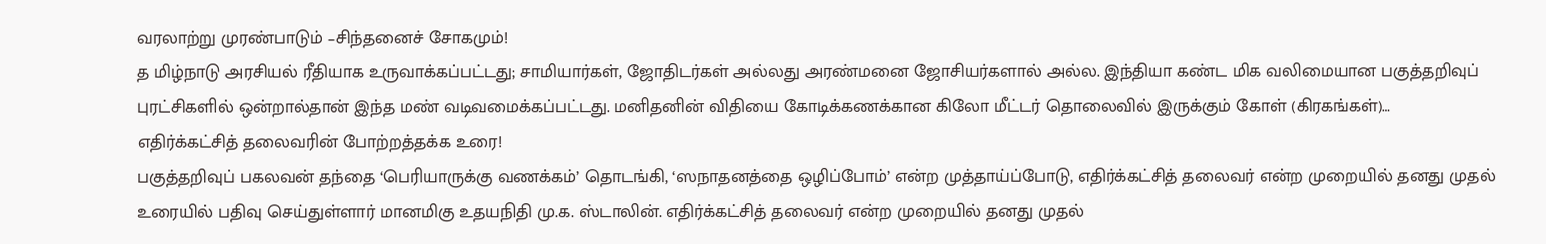வரலாற்று முரண்பாடும் –சிந்தனைச் சோகமும்!
த மிழ்நாடு அரசியல் ரீதியாக உருவாக்கப்பட்டது; சாமியார்கள், ஜோதிடர்கள் அல்லது அரண்மனை ஜோசியர்களால் அல்ல. இந்தியா கண்ட மிக வலிமையான பகுத்தறிவுப் புரட்சிகளில் ஒன்றால்தான் இந்த மண் வடிவமைக்கப்பட்டது. மனிதனின் விதியை கோடிக்கணக்கான கிலோ மீட்டர் தொலைவில் இருக்கும் கோள் (கிரகங்கள்)…
எதிர்க்கட்சித் தலைவரின் போற்றத்தக்க உரை!
பகுத்தறிவுப் பகலவன் தந்தை ‘பெரியாருக்கு வணக்கம்’ தொடங்கி, ‘ஸநாதனத்தை ஒழிப்போம்’ என்ற முத்தாய்ப்போடு, எதிர்க்கட்சித் தலைவர் என்ற முறையில் தனது முதல் உரையில் பதிவு செய்துள்ளார் மானமிகு உதயநிதி மு.க. ஸ்டாலின். எதிர்க்கட்சித் தலைவர் என்ற முறையில் தனது முதல்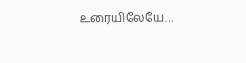உரையிலேயே…